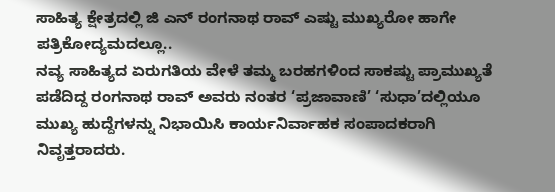ಸಾಹಿತ್ಯ ಕ್ಷೇತ್ರದಲ್ಲಿ ಜಿ ಎನ್ ರಂಗನಾಥ ರಾವ್ ಎಷ್ಟು ಮುಖ್ಯರೋ ಹಾಗೇ ಪತ್ರಿಕೋದ್ಯಮದಲ್ಲೂ..
ನವ್ಯ ಸಾಹಿತ್ಯದ ಏರುಗತಿಯ ವೇಳೆ ತಮ್ಮ ಬರಹಗಳಿಂದ ಸಾಕಷ್ಟು ಪ್ರಾಮುಖ್ಯತೆ ಪಡೆದಿದ್ದ ರಂಗನಾಥ ರಾವ್ ಅವರು ನಂತರ ‘ಪ್ರಜಾವಾಣಿ’ ‘ಸುಧಾ’ದಲ್ಲಿಯೂ ಮುಖ್ಯ ಹುದ್ದೆಗಳನ್ನು ನಿಭಾಯಿಸಿ ಕಾರ್ಯನಿರ್ವಾಹಕ ಸಂಪಾದಕರಾಗಿ ನಿವೃತ್ತರಾದರು.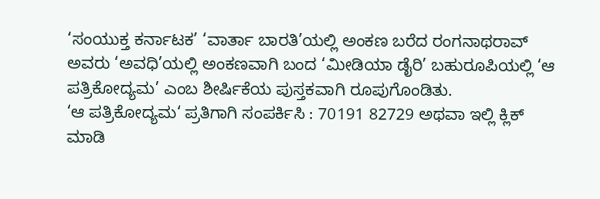‘ಸಂಯುಕ್ತ ಕರ್ನಾಟಕ’ ‘ವಾರ್ತಾ ಬಾರತಿ’ಯಲ್ಲಿ ಅಂಕಣ ಬರೆದ ರಂಗನಾಥರಾವ್ ಅವರು ‘ಅವಧಿ’ಯಲ್ಲಿ ಅಂಕಣವಾಗಿ ಬಂದ ‘ಮೀಡಿಯಾ ಡೈರಿ’ ಬಹುರೂಪಿಯಲ್ಲಿ ‘ಆ ಪತ್ರಿಕೋದ್ಯಮ’ ಎಂಬ ಶೀರ್ಷಿಕೆಯ ಪುಸ್ತಕವಾಗಿ ರೂಪುಗೊಂಡಿತು.
‘ಆ ಪತ್ರಿಕೋದ್ಯಮ‘ ಪ್ರತಿಗಾಗಿ ಸಂಪರ್ಕಿಸಿ : 70191 82729 ಅಥವಾ ಇಲ್ಲಿ ಕ್ಲಿಕ್ ಮಾಡಿ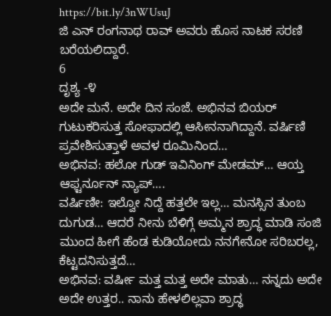https://bit.ly/3nWUsuJ
ಜಿ ಎನ್ ರಂಗನಾಥ ರಾವ್ ಅವರು ಹೊಸ ನಾಟಕ ಸರಣಿ ಬರೆಯಲಿದ್ದಾರೆ.
6
ದೃಶ್ಯ -೪
ಅದೇ ಮನೆ. ಅದೇ ದಿನ ಸಂಜೆ. ಅಭಿನವ ಬಿಯರ್ ಗುಟುಕರಿಸುತ್ತ ಸೋಫಾದಲ್ಲಿ ಆಸೀನನಾಗಿದ್ದಾನೆ. ವರ್ಷಿಣಿ ಪ್ರವೇಶಿಸುತ್ತಾಳೆ ಅವಳ ರೂಮಿನಿಂದ…
ಅಭಿನವ: ಹಲೋ ಗುಡ್ ಇವಿನಿಂಗ್ ಮೇಡಮ್… ಆಯ್ತ ಆಫ್ಟರ್ನೂನ್ ನ್ಯಾಪ್….
ವರ್ಷಿಣೀ: ಇಲ್ವೋ ನಿದ್ದೆ ಹತ್ತಲೇ ಇಲ್ಲ… ಮನಸ್ಸಿನ ತುಂಬ ದುಗುಡ… ಆದರೆ ನೀನು ಬೆಳಿಗ್ಗೆ ಅಮ್ಮನ ಶ್ರಾದ್ಧ ಮಾಡಿ ಸಂಜಿ
ಮುಂದ ಹೀಗೆ ಹೆಂಡ ಕುಡಿಯೋದು ನನಗೇನೋ ಸರಿಬರಲ್ಲ, ಕೆಟ್ಟದನಿಸುತ್ತದೆ…
ಅಭಿನವ: ವರ್ಷೀ ಮತ್ತ ಮತ್ತ ಅದೇ ಮಾತು… ನನ್ನದು ಅದೇ ಅದೇ ಉತ್ತರ.. ನಾನು ಹೇಳಲಿಲ್ಲವಾ ಶ್ರಾದ್ಧ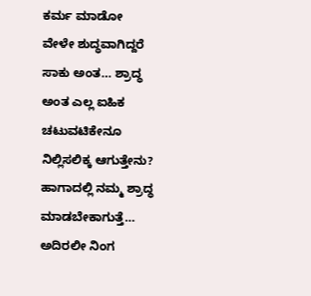ಕರ್ಮ ಮಾಡೋ
ವೇಳೇ ಶುದ್ಧವಾಗಿದ್ದರೆ ಸಾಕು ಅಂತ… ಶ್ರಾದ್ಧ ಅಂತ ಎಲ್ಲ ಐಹಿಕ ಚಟುವಟಿಕೇನೂ ನಿಲ್ಲಿಸಲಿಕ್ಕ ಆಗುತ್ತೇನು?
ಹಾಗಾದಲ್ಲಿ ನಮ್ಮ ಶ್ರಾದ್ಧ ಮಾಡಬೇಕಾಗುತ್ತೆ… ಅದಿರಲೀ ನಿಂಗ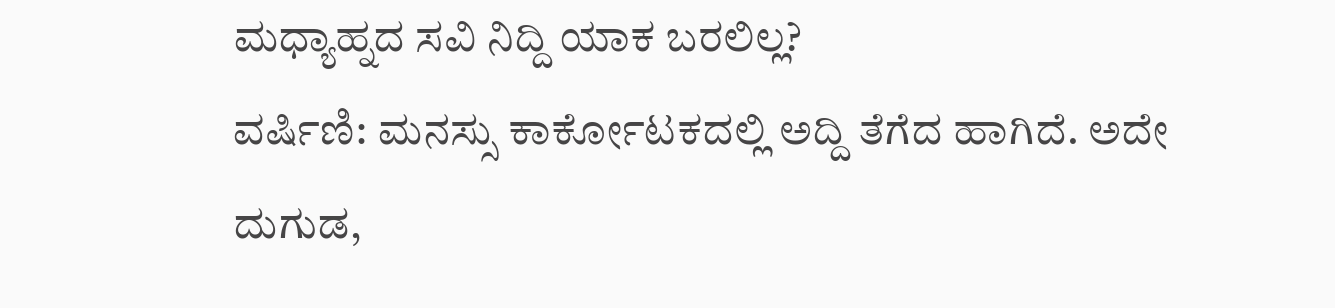ಮಧ್ಯಾಹ್ನದ ಸವಿ ನಿದ್ದಿ ಯಾಕ ಬರಲಿಲ್ಲ?
ವರ್ಷಿಣಿ: ಮನಸ್ಸು ಕಾರ್ಕೋಟಕದಲ್ಲಿ ಅದ್ದಿ ತೆಗೆದ ಹಾಗಿದೆ. ಅದೇ ದುಗುಡ,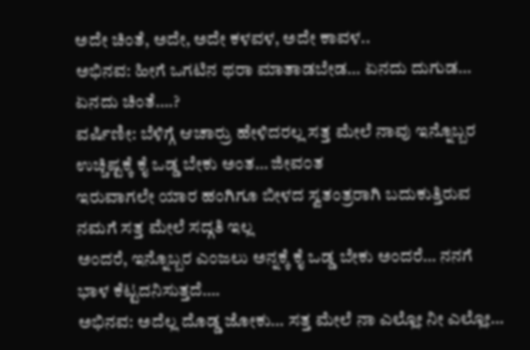ಅದೇ ಚಿಂತೆ, ಅದೇ, ಅದೇ ಕಳವಳ, ಅದೇ ಕಾವಳ..
ಅಭಿನವ: ಹೀಗೆ ಒಗಟಿನ ಥರಾ ಮಾತಾಡಬೇಡ… ಏನದು ದುಗುಡ… ಏನದು ಚಿಂತೆ….?
ವರ್ಷಿಣೀ: ಬೆಳಿಗ್ಗೆ ಆಚಾರ್ರು ಹೇಳಿದರಲ್ಲ ಸತ್ತ ಮೇಲೆ ನಾವು ಇನ್ನೊಬ್ಬರ ಉಚ್ಚಿಷ್ಟಕ್ಕೆ ಕೈ ಒಡ್ಡ ಬೇಕು ಅಂತ… ಜೀವ೦ತ
ಇರುವಾಗಲೇ ಯಾರ ಹಂಗಿಗೂ ಬೀಳದ ಸ್ವತಂತ್ರರಾಗಿ ಬದುಕುತ್ತಿರುವ ನಮಗೆ ಸತ್ತ ಮೇಲೆ ಸದ್ಗತಿ ಇಲ್ಲ
ಅಂದರೆ, ಇನ್ನೊಬ್ಬರ ಎಂಜಲು ಅನ್ನಕ್ಕೆ ಕೈ ಒಡ್ಡ ಬೇಕು ಅಂದರೆ… ನನಗೆ ಭಾಳ ಕೆಟ್ಟದನಿಸುತ್ತದೆ….
ಅಭಿನವ: ಅದೆಲ್ಲ ದೊಡ್ಡ ಜೋಕು… ಸತ್ತ ಮೇಲೆ ನಾ ಎಲ್ಲೋ ನೀ ಎಲ್ಲೋ…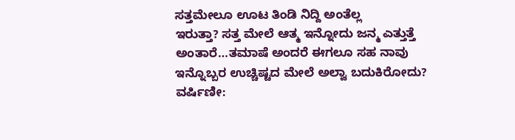ಸತ್ತಮೇಲೂ ಊಟ ತಿಂಡಿ ನಿದ್ದಿ ಅಂತೆಲ್ಲ
ಇರುತ್ತಾ? ಸತ್ತ ಮೇಲೆ ಆತ್ಮ ಇನ್ನೋದು ಜನ್ಮ ಎತ್ತುತ್ತೆ ಅಂತಾರೆ…ತಮಾಷೆ ಅಂದರೆ ಈಗಲೂ ಸಹ ನಾವು
ಇನ್ನೊಬ್ಬರ ಉಚ್ಚಿಷ್ಟದ ಮೇಲೆ ಅಲ್ವಾ ಬದುಕಿರೋದು?
ವರ್ಷಿಣೀ: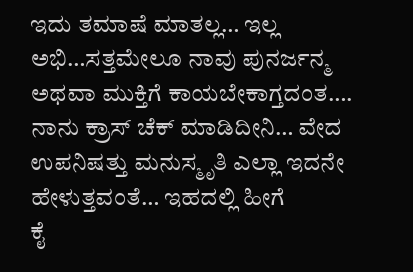ಇದು ತಮಾಷೆ ಮಾತಲ್ಲ… ಇಲ್ಲ ಅಭಿ…ಸತ್ತಮೇಲೂ ನಾವು ಪುನರ್ಜನ್ಮ ಅಥವಾ ಮುಕ್ತಿಗೆ ಕಾಯಬೇಕಾಗ್ತದಂತ….
ನಾನು ಕ್ರಾಸ್ ಚೆಕ್ ಮಾಡಿದೀನಿ… ವೇದ ಉಪನಿಷತ್ತು ಮನುಸ್ಮೃತಿ ಎಲ್ಲಾ ಇದನೇ ಹೇಳುತ್ತವಂತೆ… ಇಹದಲ್ಲಿ ಹೀಗೆ
ಕೈ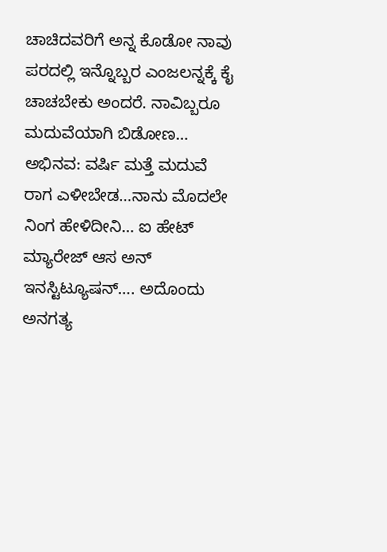ಚಾಚಿದವರಿಗೆ ಅನ್ನ ಕೊಡೋ ನಾವು ಪರದಲ್ಲಿ ಇನ್ನೊಬ್ಬರ ಎಂಜಲನ್ನಕ್ಕೆ ಕೈ ಚಾಚಬೇಕು ಅಂದರೆ. ನಾವಿಬ್ಬರೂ
ಮದುವೆಯಾಗಿ ಬಿಡೋಣ…
ಅಭಿನವ: ವರ್ಷಿ ಮತ್ತೆ ಮದುವೆ ರಾಗ ಎಳೀಬೇಡ…ನಾನು ಮೊದಲೇ ನಿಂಗ ಹೇಳಿದೀನಿ… ಐ ಹೇಟ್ ಮ್ಯಾರೇಜ್ ಆಸ ಅನ್
ಇನಸ್ಟಿಟ್ಯೂಷನ್…. ಅದೊಂದು ಅನಗತ್ಯ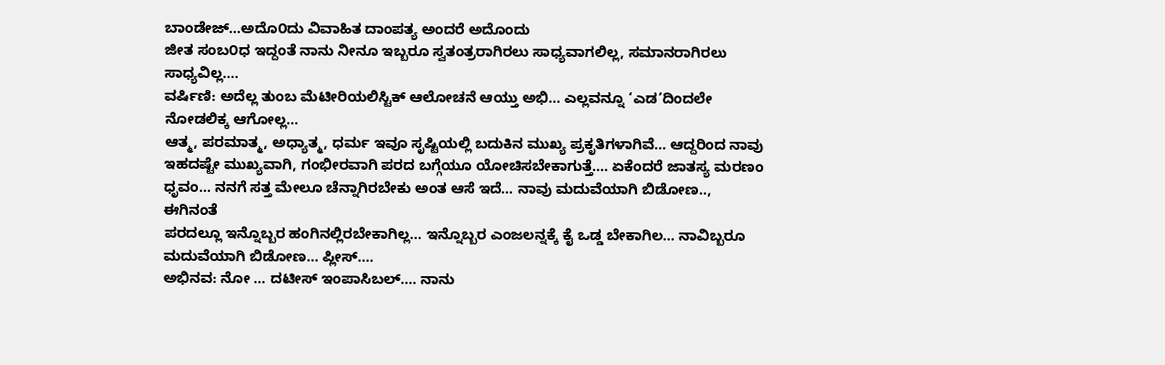ಬಾಂಡೇಜ್…ಅದೊ೦ದು ವಿವಾಹಿತ ದಾಂಪತ್ಯ ಅಂದರೆ ಅದೊಂದು
ಜೀತ ಸಂಬ೦ಧ ಇದ್ದಂತೆ ನಾನು ನೀನೂ ಇಬ್ಬರೂ ಸ್ವತಂತ್ರರಾಗಿರಲು ಸಾಧ್ಯವಾಗಲಿಲ್ಲ, ಸಮಾನರಾಗಿರಲು ಸಾಧ್ಯವಿಲ್ಲ….
ವರ್ಷಿಣಿ: ಅದೆಲ್ಲ ತುಂಬ ಮೆಟೀರಿಯಲಿಸ್ಟಿಕ್ ಆಲೋಚನೆ ಆಯ್ತು ಅಭಿ… ಎಲ್ಲವನ್ನೂ ‘ಎಡ’ದಿಂದಲೇ ನೋಡಲಿಕ್ಕ ಆಗೋಲ್ಲ…
ಆತ್ಮ, ಪರಮಾತ್ಮ, ಅಧ್ಯಾತ್ಮ, ಧರ್ಮ ಇವೂ ಸೃಷ್ಟಿಯಲ್ಲಿ ಬದುಕಿನ ಮುಖ್ಯ ಪ್ರಕೃತಿಗಳಾಗಿವೆ… ಆದ್ದರಿಂದ ನಾವು
ಇಹದಷ್ಟೇ ಮುಖ್ಯವಾಗಿ, ಗಂಭೀರವಾಗಿ ಪರದ ಬಗ್ಗೆಯೂ ಯೋಚಿಸಬೇಕಾಗುತ್ತೆ…. ಏಕೆಂದರೆ ಜಾತಸ್ಯ ಮರಣಂ
ಧೃವಂ… ನನಗೆ ಸತ್ತ ಮೇಲೂ ಚೆನ್ನಾಗಿರಬೇಕು ಅಂತ ಆಸೆ ಇದೆ… ನಾವು ಮದುವೆಯಾಗಿ ಬಿಡೋಣ.., ಈಗಿನಂತೆ
ಪರದಲ್ಲೂ ಇನ್ನೊಬ್ಬರ ಹಂಗಿನಲ್ಲಿರಬೇಕಾಗಿಲ್ಲ… ಇನ್ನೊಬ್ಬರ ಎಂಜಲನ್ನಕ್ಕೆ ಕೈ ಒಡ್ಡ ಬೇಕಾಗಿಲ… ನಾವಿಬ್ಬರೂ
ಮದುವೆಯಾಗಿ ಬಿಡೋಣ… ಪ್ಲೀಸ್….
ಅಭಿನವ: ನೋ … ದಟೀಸ್ ಇಂಪಾಸಿಬಲ್…. ನಾನು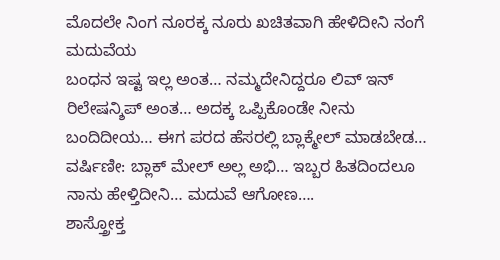ಮೊದಲೇ ನಿಂಗ ನೂರಕ್ಕ ನೂರು ಖಚಿತವಾಗಿ ಹೇಳಿದೀನಿ ನಂಗೆ ಮದುವೆಯ
ಬಂಧನ ಇಷ್ಟ ಇಲ್ಲ ಅಂತ… ನಮ್ಮದೇನಿದ್ದರೂ ಲಿವ್ ಇನ್ ರಿಲೇಷನ್ಶಿಪ್ ಅಂತ… ಅದಕ್ಕ ಒಪ್ಪಿಕೊಂಡೇ ನೀನು
ಬಂದಿದೀಯ… ಈಗ ಪರದ ಹೆಸರಲ್ಲಿ ಬ್ಲಾಕ್ಮೇಲ್ ಮಾಡಬೇಡ…
ವರ್ಷಿಣೀ: ಬ್ಲಾಕ್ ಮೇಲ್ ಅಲ್ಲ ಅಭಿ… ಇಬ್ಬರ ಹಿತದಿಂದಲೂ ನಾನು ಹೇಳ್ತಿದೀನಿ… ಮದುವೆ ಆಗೋಣ….
ಶಾಸ್ತ್ರೋಕ್ತ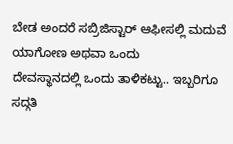ಬೇಡ ಅಂದರೆ ಸಬ್ರಿಜಿಸ್ಟಾರ್ ಆಫೀಸಲ್ಲಿ ಮದುವೆ ಯಾಗೋಣ ಅಥವಾ ಒಂದು
ದೇವಸ್ಥಾನದಲ್ಲಿ ಒಂದು ತಾಳಿಕಟ್ಟು.. ಇಬ್ಬರಿಗೂ ಸದ್ಗತಿ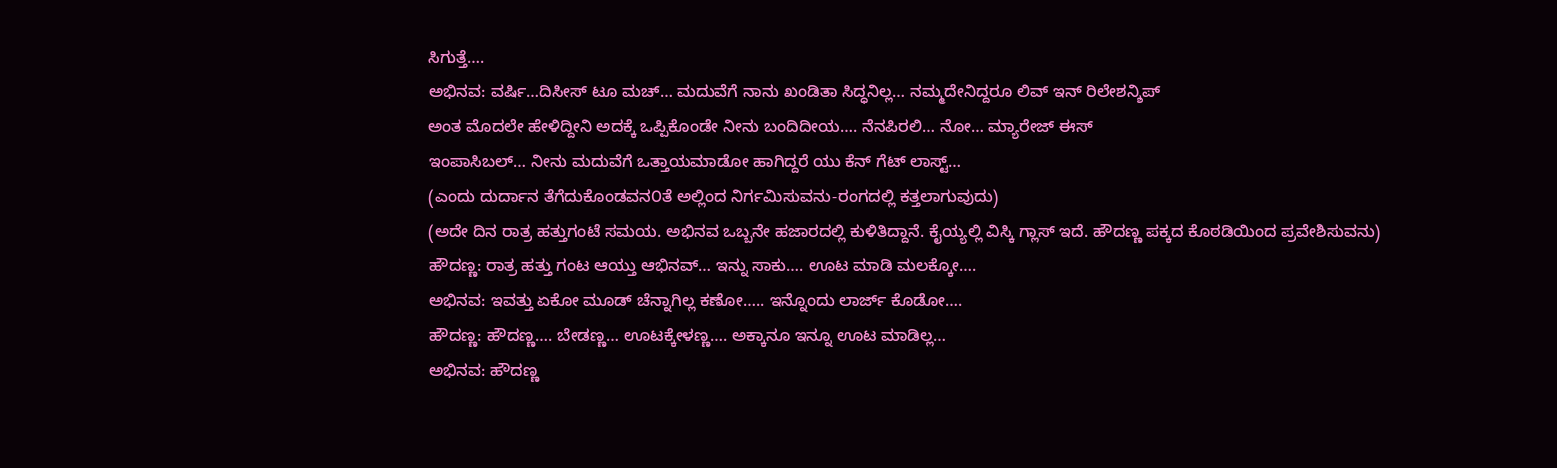ಸಿಗುತ್ತೆ….
ಅಭಿನವ: ವರ್ಷಿ…ದಿಸೀಸ್ ಟೂ ಮಚ್… ಮದುವೆಗೆ ನಾನು ಖಂಡಿತಾ ಸಿದ್ಧನಿಲ್ಲ… ನಮ್ಮದೇನಿದ್ದರೂ ಲಿವ್ ಇನ್ ರಿಲೇಶನ್ಶಿಪ್
ಅಂತ ಮೊದಲೇ ಹೇಳಿದ್ದೀನಿ ಅದಕ್ಕೆ ಒಪ್ಪಿಕೊಂಡೇ ನೀನು ಬಂದಿದೀಯ…. ನೆನಪಿರಲಿ… ನೋ… ಮ್ಯಾರೇಜ್ ಈಸ್
ಇಂಪಾಸಿಬಲ್… ನೀನು ಮದುವೆಗೆ ಒತ್ತಾಯಮಾಡೋ ಹಾಗಿದ್ದರೆ ಯು ಕೆನ್ ಗೆಟ್ ಲಾಸ್ಟ್…
(ಎಂದು ದುರ್ದಾನ ತೆಗೆದುಕೊಂಡವನ೦ತೆ ಅಲ್ಲಿಂದ ನಿರ್ಗಮಿಸುವನು-ರಂಗದಲ್ಲಿ ಕತ್ತಲಾಗುವುದು)
(ಅದೇ ದಿನ ರಾತ್ರ ಹತ್ತುಗಂಟೆ ಸಮಯ. ಅಭಿನವ ಒಬ್ಬನೇ ಹಜಾರದಲ್ಲಿ ಕುಳಿತಿದ್ದಾನೆ. ಕೈಯ್ಯಲ್ಲಿ ವಿಸ್ಕಿ ಗ್ಲಾಸ್ ಇದೆ. ಹೌದಣ್ಣ ಪಕ್ಕದ ಕೊಠಡಿಯಿಂದ ಪ್ರವೇಶಿಸುವನು)
ಹೌದಣ್ಣ: ರಾತ್ರ ಹತ್ತು ಗಂಟ ಆಯ್ತು ಆಭಿನವ್… ಇನ್ನು ಸಾಕು…. ಊಟ ಮಾಡಿ ಮಲಕ್ಕೋ….
ಅಭಿನವ: ಇವತ್ತು ಏಕೋ ಮೂಡ್ ಚೆನ್ನಾಗಿಲ್ಲ ಕಣೋ….. ಇನ್ನೊಂದು ಲಾರ್ಜ್ ಕೊಡೋ….
ಹೌದಣ್ಣ: ಹೌದಣ್ಣ…. ಬೇಡಣ್ಣ… ಊಟಕ್ಕೇಳಣ್ಣ…. ಅಕ್ಕಾನೂ ಇನ್ನೂ ಊಟ ಮಾಡಿಲ್ಲ…
ಅಭಿನವ: ಹೌದಣ್ಣ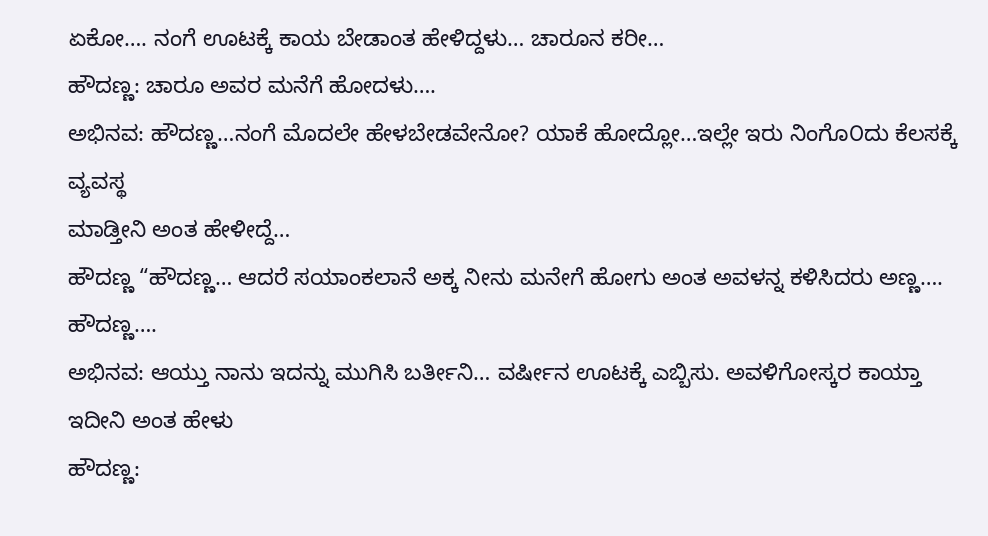ಏಕೋ…. ನಂಗೆ ಊಟಕ್ಕೆ ಕಾಯ ಬೇಡಾಂತ ಹೇಳಿದ್ದಳು… ಚಾರೂನ ಕರೀ…
ಹೌದಣ್ಣ: ಚಾರೂ ಅವರ ಮನೆಗೆ ಹೋದಳು….
ಅಭಿನವ: ಹೌದಣ್ಣ…ನಂಗೆ ಮೊದಲೇ ಹೇಳಬೇಡವೇನೋ? ಯಾಕೆ ಹೋದ್ಲೋ…ಇಲ್ಲೇ ಇರು ನಿಂಗೊ೦ದು ಕೆಲಸಕ್ಕೆ ವ್ಯವಸ್ಥ
ಮಾಡ್ತೀನಿ ಅಂತ ಹೇಳೀದ್ದೆ…
ಹೌದಣ್ಣ “ಹೌದಣ್ಣ… ಆದರೆ ಸಯಾಂಕಲಾನೆ ಅಕ್ಕ ನೀನು ಮನೇಗೆ ಹೋಗು ಅಂತ ಅವಳನ್ನ ಕಳಿಸಿದರು ಅಣ್ಣ…. ಹೌದಣ್ಣ….
ಅಭಿನವ: ಆಯ್ತು ನಾನು ಇದನ್ನು ಮುಗಿಸಿ ಬರ್ತೀನಿ… ವರ್ಷೀನ ಊಟಕ್ಕೆ ಎಬ್ಬಿಸು. ಅವಳಿಗೋಸ್ಕರ ಕಾಯ್ತಾ ಇದೀನಿ ಅಂತ ಹೇಳು
ಹೌದಣ್ಣ: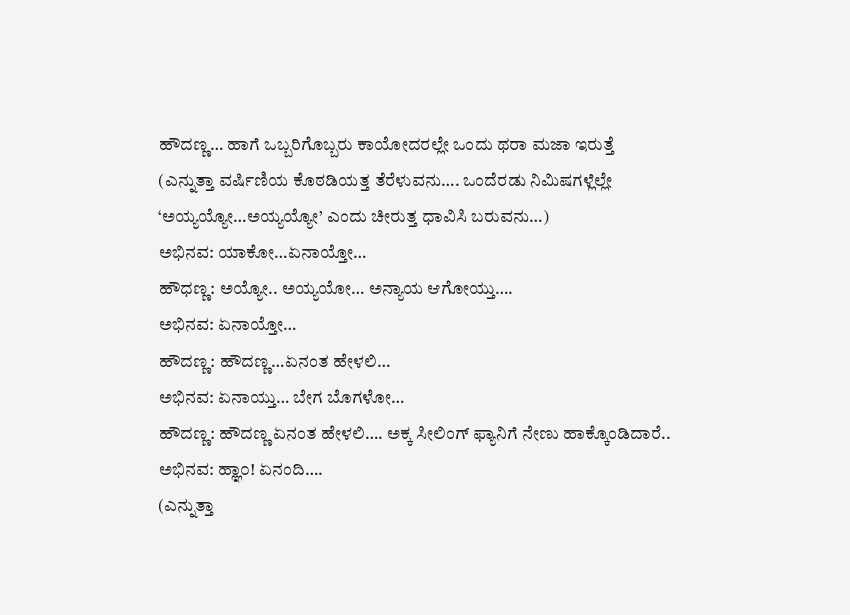ಹೌದಣ್ಣ… ಹಾಗೆ ಒಬ್ಬರಿಗೊಬ್ಬರು ಕಾಯೋದರಲ್ಲೇ ಒಂದು ಥರಾ ಮಜಾ ಇರುತ್ತೆ
(ಎನ್ನುತ್ತಾ ವರ್ಷಿಣಿಯ ಕೊಠಡಿಯತ್ತ ತೆರೆಳುವನು…. ಒಂದೆರಡು ನಿಮಿಷಗಳ್ಲೆಲ್ಲೇ ‘ಅಯ್ಯಯ್ಯೋ…ಅಯ್ಯಯ್ಯೋ’ ಎಂದು ಚೀರುತ್ತ ಧಾವಿಸಿ ಬರುವನು…)
ಅಭಿನವ: ಯಾಕೋ…ಏನಾಯ್ತೋ…
ಹೌಧಣ್ಣ: ಅಯ್ಯೋ.. ಅಯ್ಯಯೋ… ಅನ್ಯಾಯ ಆಗೋಯ್ತು….
ಅಭಿನವ: ಏನಾಯ್ತೋ…
ಹೌದಣ್ಣ: ಹೌದಣ್ಣ…ಏನಂತ ಹೇಳಲಿ…
ಅಭಿನವ: ಏನಾಯ್ತು… ಬೇಗ ಬೊಗಳೋ…
ಹೌದಣ್ಣ: ಹೌದಣ್ಣ ಏನಂತ ಹೇಳಲಿ…. ಅಕ್ಕ ಸೀಲಿಂಗ್ ಫ್ಯಾನಿಗೆ ನೇಣು ಹಾಕ್ಕೊಂಡಿದಾರೆ..
ಅಭಿನವ: ಹ್ಞಾ೦! ಏನಂದಿ….
(ಎನ್ನುತ್ತಾ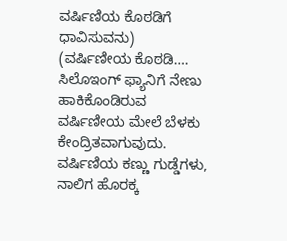ವರ್ಷಿಣಿಯ ಕೊಠಡಿಗೆ ಧಾವಿಸುವನು)
(ವರ್ಷಿಣೀಯ ಕೊಠಡಿ…. ಸಿಲೊಇಂಗ್ ಫ್ಯಾನಿಗೆ ನೇಣು ಹಾಕಿಕೊಂಡಿರುವ ವರ್ಷಿಣೀಯ ಮೇಲೆ ಬೆಳಕು ಕೇಂದ್ರಿತವಾಗುವುದು. ವರ್ಷಿಣಿಯ ಕಣ್ಣು ಗುಡ್ಡೆಗಳು, ನಾಲಿಗ ಹೊರಕ್ಕ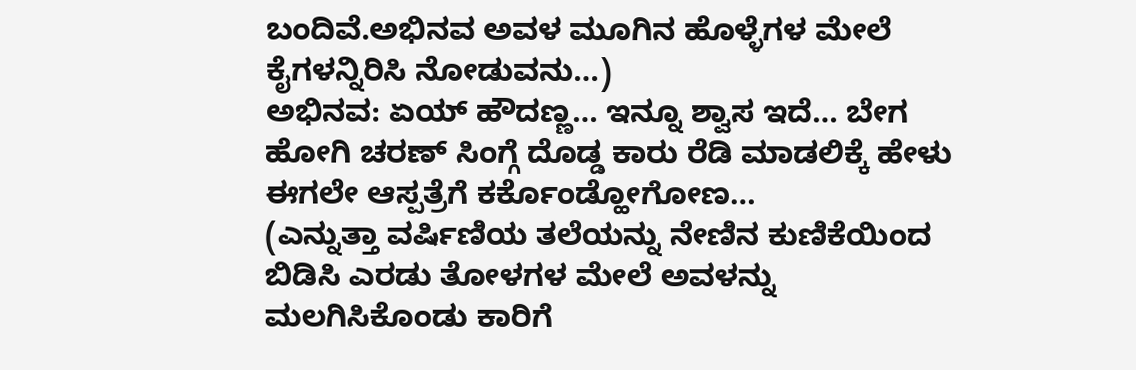ಬಂದಿವೆ.ಅಭಿನವ ಅವಳ ಮೂಗಿನ ಹೊಳ್ಳೆಗಳ ಮೇಲೆ ಕೈಗಳನ್ನಿರಿಸಿ ನೋಡುವನು…)
ಅಭಿನವ: ಏಯ್ ಹೌದಣ್ಣ… ಇನ್ನೂ ಶ್ವಾಸ ಇದೆ… ಬೇಗ ಹೋಗಿ ಚರಣ್ ಸಿಂಗ್ಗೆ ದೊಡ್ಡ ಕಾರು ರೆಡಿ ಮಾಡಲಿಕ್ಕೆ ಹೇಳು ಈಗಲೇ ಆಸ್ಪತ್ರೆಗೆ ಕರ್ಕೊಂಡ್ಹೋಗೋಣ…
(ಎನ್ನುತ್ತಾ ವರ್ಷಿಣಿಯ ತಲೆಯನ್ನು ನೇಣಿನ ಕುಣಿಕೆಯಿಂದ ಬಿಡಿಸಿ ಎರಡು ತೋಳಗಳ ಮೇಲೆ ಅವಳನ್ನು ಮಲಗಿಸಿಕೊಂಡು ಕಾರಿಗೆ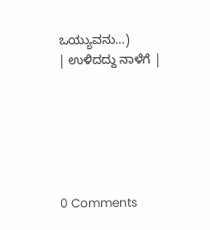ಒಯ್ಯುವನು…)
| ಉಳಿದದ್ದು ನಾಳೆಗೆ |






0 Comments